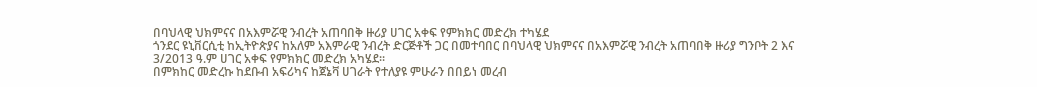በባህላዊ ህክምናና በአእምሯዊ ንብረት አጠባበቅ ዙሪያ ሀገር አቀፍ የምክክር መድረክ ተካሄደ
ጎንደር ዩኒቨርሲቲ ከኢትዮጵያና ከአለም አእምራዊ ንብረት ድርጅቶች ጋር በመተባበር በባህላዊ ህክምናና በአእምሯዊ ንብረት አጠባበቅ ዙሪያ ግንቦት 2 እና 3/2013 ዓ.ም ሀገር አቀፍ የምክክር መድረክ አካሄደ፡፡
በምክከር መድረኩ ከደቡብ አፍሪካና ከጀኔቫ ሀገራት የተለያዩ ምሁራን በበይነ መረብ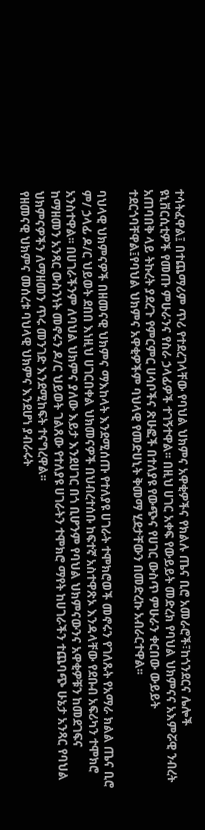ተሳትፈዋል፤ በተጨማሪም ጥሪ የተደረገላቸው የባህል ህክምና አዋቂዎችና የክልሉ ጤና ቢሮ አመራሮች፣ከጎንደርና ሌሎች ዩኒቨርሲቲዎች የመጡ ምሁራንና የስራ ኃላፊዎች ተገኝተዋል፡፡ በዚህ ሀገር አቀፍ የውይይት መድረክ የባህል ህክምናና አእምሯዊ ንብረት አጠባበቅ ላይ ትኩረት ያደረጉ የምርምር ሀሳቦችና ጽሁፎች በተለያዩ የውጭና የሀገር ውስጥ ምሁራን ቀርበው ውይይት ተደርጎባቸዋል፤የባህል ህክምና አዋቂዎችም ባህላዊ የመድሀኒት ቅመማ ሂደታቸውን በመድረኩ አብራርተዋል፡፡

ባህላዊ ህክምናዎች በዘመናዊ ህክምና ማእከላት እንደሚሰጡ የተለያዩ ሀገራት ተሞክሮወች መኖሩን የገለጹት የአማራ ክልል ጤና ቢሮ ም/ ኃላፊ ዶ/ር ህይወት ደበበ እነዚህ ሀገርበቀል ህክመናዎች በህብረተሰቡ ከፍተኛ አስተዋጽኦ እንዳላቸው የደቡብ አፍሪካን ተሞክሮ አንስተዋል፡፡ በሀገራችንም ለባህል ህክምና ያለው እይታ እንደሀገር በጎ ቢሆንም የባህል ህክምናውንና አዋቂዎቹን ከመደገፍና ከማዘመን አንጻር ውስንነት መኖሩን ዶ/ር ህይወት ገልጸው የተለያዩ ሀገራትን ተሞክሮ ማየት ከሀገራችን ተጨባጭ ሁኔታ አንጻር የባህል ህክምናዎችን ለማዘመን ጥሩ መንገድ እንደሚከፍት ተናግረዋል፡፡
የዘመናዊ ህክምና መሰረቱ ባህላዊ ህክምና እንደሆነ ያብራሩት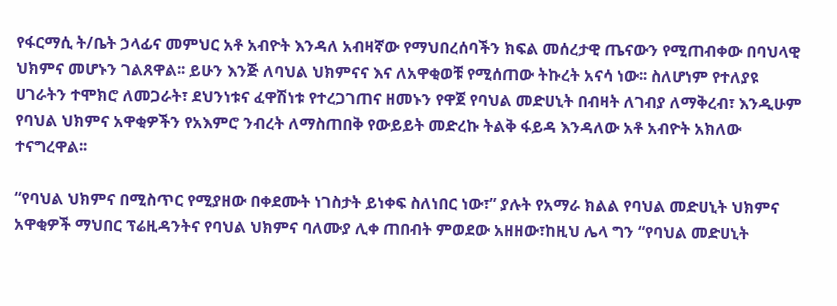የፋርማሲ ት/ቤት ኃላፊና መምህር አቶ አብዮት እንዳለ አብዛኛው የማህበረሰባችን ክፍል መሰረታዊ ጤናውን የሚጠብቀው በባህላዊ ህክምና መሆኑን ገልጸዋል፡፡ ይሁን እንጅ ለባህል ህክምናና እና ለአዋቂወቹ የሚሰጠው ትኩረት አናሳ ነው፡፡ ስለሆነም የተለያዩ ሀገራትን ተሞክሮ ለመጋራት፣ ደህንነቱና ፈዋሽነቱ የተረጋገጠና ዘመኑን የዋጀ የባህል መድሀኒት በብዛት ለገብያ ለማቅረብ፣ እንዲሁም የባህል ህክምና አዋቂዎችን የአእምሮ ንብረት ለማስጠበቅ የውይይት መድረኩ ትልቅ ፋይዳ እንዳለው አቶ አብዮት አክለው ተናግረዋል፡፡

“የባህል ህክምና በሚስጥር የሚያዘው በቀደሙት ነገስታት ይነቀፍ ስለነበር ነው፣” ያሉት የአማራ ክልል የባህል መድሀኒት ህክምና አዋቂዎች ማህበር ፕሬዚዳንትና የባህል ህክምና ባለሙያ ሊቀ ጠበብት ምወደው አዘዘው፣ከዚህ ሌላ ግን “የባህል መድሀኒት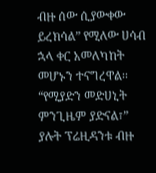ብዙ ሰው ሲያውቀው ይረክሳል” የሚለው ሀሳብ ኋላ ቀር አመለካከት መሆኑን ተናግረዋል፡፡ “የሚያድን መድሀኒት ምንጊዜም ያድናል፣” ያሉት ፕሬዚዳንቱ ብዙ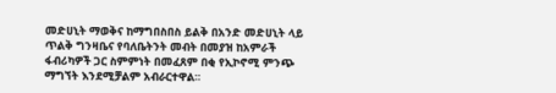መድሀኒት ማወቅና ከማግበስበስ ይልቅ በአንድ መድሀኒት ላይ ጥልቅ ግንዛቤና የባለቤትንት መብት በመያዝ ከአምራች ፋብሪካዎች ጋር ስምምነት በመፈጸም በቂ የኢኮኖሚ ምንጭ ማግኘት እንደሚቻልም አብራርተዋል፡፡